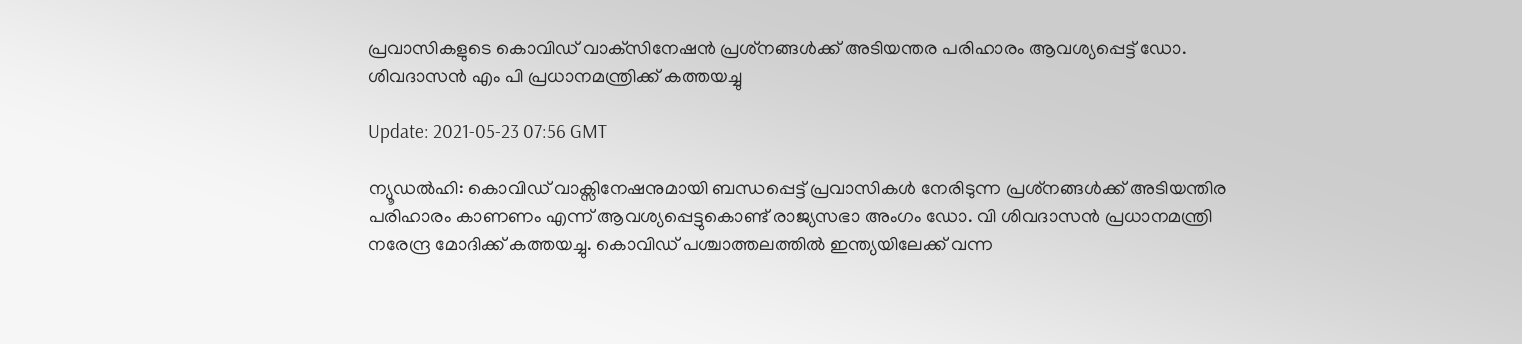പ്രവാസികളുടെ കൊവിഡ് വാക്‌സിനേഷന്‍ പ്രശ്‌നങ്ങള്‍ക്ക് അടിയന്തര പരിഹാരം ആവശ്യപ്പെട്ട് ഡോ. ശിവദാസന്‍ എം പി പ്രധാനമന്ത്രിക്ക് കത്തയച്ചു

Update: 2021-05-23 07:56 GMT

ന്യൂഡല്‍ഹി: കൊവിഡ് വാക്സിനേഷനുമായി ബന്ധപ്പെട്ട് പ്രവാസികള്‍ നേരിടുന്ന പ്രശ്‌നങ്ങള്‍ക്ക് അടിയന്തിര പരിഹാരം കാണണം എന്ന് ആവശ്യപ്പെട്ടുകൊണ്ട് രാജ്യസഭാ അംഗം ഡോ. വി ശിവദാസന്‍ പ്രധാനമന്ത്രി നരേന്ദ്ര മോദിക്ക് കത്തയച്ചു. കൊവിഡ് പശ്ചാത്തലത്തില്‍ ഇന്ത്യയിലേക്ക് വന്ന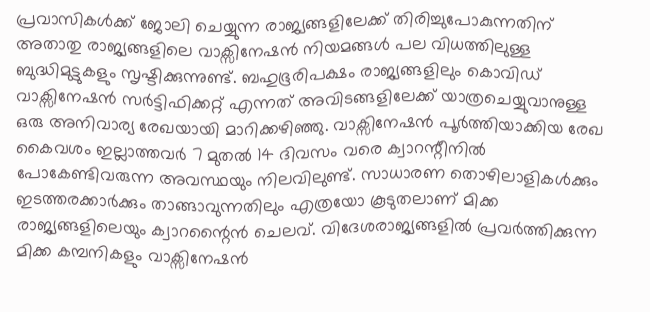പ്രവാസികള്‍ക്ക് ജോലി ചെയ്യുന്ന രാജ്യങ്ങളിലേക്ക് തിരിച്ചുപോകുന്നതിന് അതാതു രാജ്യങ്ങളിലെ വാക്സിനേഷന്‍ നിയമങ്ങള്‍ പല വിധത്തിലുള്ള ബുദ്ധിമുട്ടുകളും സൃഷ്ടിക്കുന്നുണ്ട്. ബഹുഭൂരിപക്ഷം രാജ്യങ്ങളിലും കൊവിഡ് വാക്സിനേഷന്‍ സര്‍ട്ടിഫിക്കറ്റ് എന്നത് അവിടങ്ങളിലേക്ക് യാത്രചെയ്യുവാനുള്ള ഒരു അനിവാര്യ രേഖയായി മാറിക്കഴിഞ്ഞു. വാക്സിനേഷന്‍ പൂര്‍ത്തിയാക്കിയ രേഖ കൈവശം ഇല്ലാത്തവര്‍ 7 മുതല്‍ 14 ദിവസം വരെ ക്വാറന്റീനില്‍ പോകേണ്ടിവരുന്ന അവസ്ഥയും നിലവിലുണ്ട്. സാധാരണ തൊഴിലാളികള്‍ക്കും ഇടത്തരക്കാര്‍ക്കും താങ്ങാവുന്നതിലും എത്രയോ കൂടുതലാണ് മിക്ക രാജ്യങ്ങളിലെയും ക്വാറന്റൈന്‍ ചെലവ്. വിദേശരാജ്യങ്ങളില്‍ പ്രവര്‍ത്തിക്കുന്ന മിക്ക കമ്പനികളും വാക്സിനേഷന്‍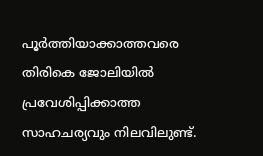പൂര്‍ത്തിയാക്കാത്തവരെ തിരികെ ജോലിയില്‍ പ്രവേശിപ്പിക്കാത്ത സാഹചര്യവും നിലവിലുണ്ട്.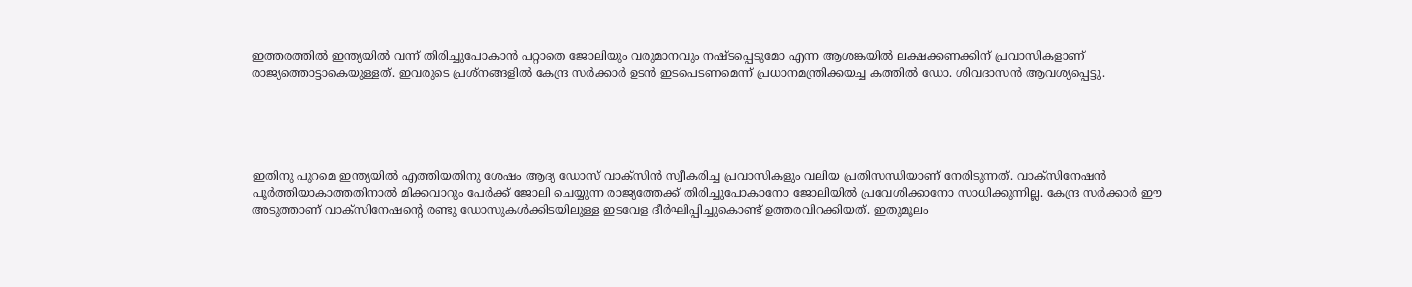ഇത്തരത്തില്‍ ഇന്ത്യയില്‍ വന്ന് തിരിച്ചുപോകാന്‍ പറ്റാതെ ജോലിയും വരുമാനവും നഷ്ടപ്പെടുമോ എന്ന ആശങ്കയില്‍ ലക്ഷക്കണക്കിന് പ്രവാസികളാണ് രാജ്യത്തൊട്ടാകെയുള്ളത്. ഇവരുടെ പ്രശ്‌നങ്ങളില്‍ കേന്ദ്ര സര്‍ക്കാര്‍ ഉടന്‍ ഇടപെടണമെന്ന് പ്രധാനമന്ത്രിക്കയച്ച കത്തില്‍ ഡോ. ശിവദാസന്‍ ആവശ്യപ്പെട്ടു.





ഇതിനു പുറമെ ഇന്ത്യയില്‍ എത്തിയതിനു ശേഷം ആദ്യ ഡോസ് വാക്സിന്‍ സ്വീകരിച്ച പ്രവാസികളും വലിയ പ്രതിസന്ധിയാണ് നേരിടുന്നത്. വാക്സിനേഷന്‍ പൂര്‍ത്തിയാകാത്തതിനാല്‍ മിക്കവാറും പേര്‍ക്ക് ജോലി ചെയ്യുന്ന രാജ്യത്തേക്ക് തിരിച്ചുപോകാനോ ജോലിയില്‍ പ്രവേശിക്കാനോ സാധിക്കുന്നില്ല. കേന്ദ്ര സര്‍ക്കാര്‍ ഈ അടുത്താണ് വാക്സിനേഷന്റെ രണ്ടു ഡോസുകള്‍ക്കിടയിലുള്ള ഇടവേള ദീര്‍ഘിപ്പിച്ചുകൊണ്ട് ഉത്തരവിറക്കിയത്. ഇതുമൂലം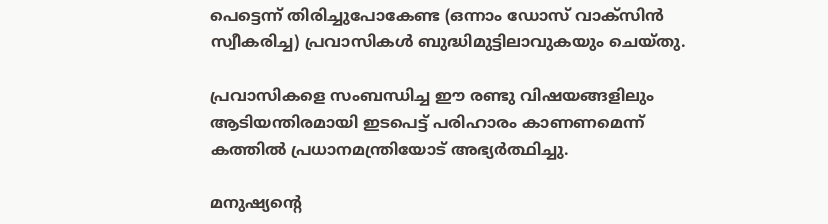പെട്ടെന്ന് തിരിച്ചുപോകേണ്ട (ഒന്നാം ഡോസ് വാക്സിന്‍ സ്വീകരിച്ച) പ്രവാസികള്‍ ബുദ്ധിമുട്ടിലാവുകയും ചെയ്തു.

പ്രവാസികളെ സംബന്ധിച്ച ഈ രണ്ടു വിഷയങ്ങളിലും ആടിയന്തിരമായി ഇടപെട്ട് പരിഹാരം കാണണമെന്ന് കത്തില്‍ പ്രധാനമന്ത്രിയോട് അഭ്യര്‍ത്ഥിച്ചു.

മനുഷ്യന്റെ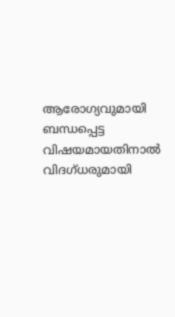ആരോഗ്യവുമായി ബന്ധപ്പെട്ട വിഷയമായതിനാല്‍ വിദഗ്ധരുമായി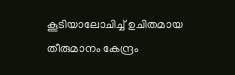കൂടിയാലോചിച്ച് ഉചിതമായ തീരുമാനം കേന്ദ്രം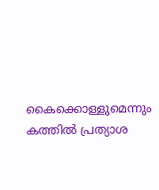കൈക്കൊള്ളുമെന്നും കത്തില്‍ പ്രത്യാശ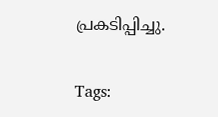പ്രകടിപ്പിച്ചു.

Tags: